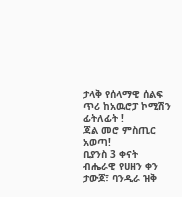ታላቅ የሰላማዊ ሰልፍ ጥሪ ከአዉሮፓ ኮሚሽን ፊትለፊት !
ጃል መሮ ምስጢር አወጣ!
ቢያንስ 3 ቀናት ብሔራዊ የሀዘን ቀን ታውጆ፣ ባንዲራ ዝቅ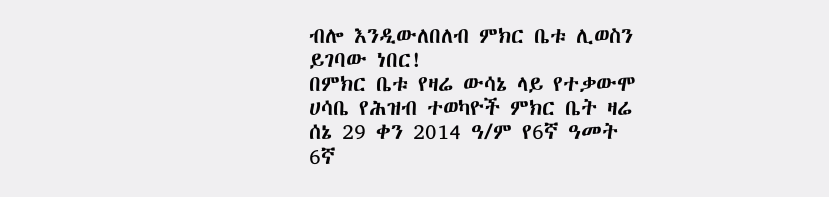ብሎ እንዲውለበለብ ምክር ቤቱ ሊወስን ይገባው ነበር!
በምክር ቤቱ የዛሬ ውሳኔ ላይ የተቃውሞ ሀሳቤ የሕዝብ ተወካዮች ምክር ቤት ዛሬ ሰኔ 29 ቀን 2014 ዓ/ም የ6ኛ ዓመት 6ኛ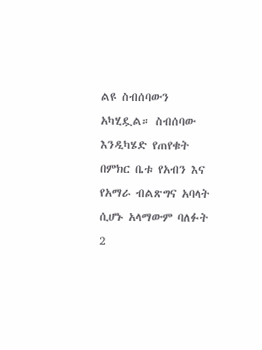ልዩ ስብሰባውን አካሂዷል። ስብሰባው እንዲካሄድ የጠየቁት በምክር ቤቱ የአብን እና የአማራ ብልጽግና አባላት ሲሆኑ አላማውም ባለፉት 2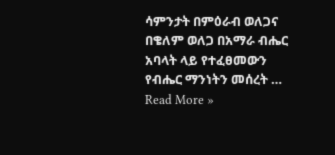ሳምንታት በምዕራብ ወለጋና በቄለም ወለጋ በአማራ ብሔር አባላት ላይ የተፈፀመውን የብሔር ማንነትን መሰረት …
Read More »